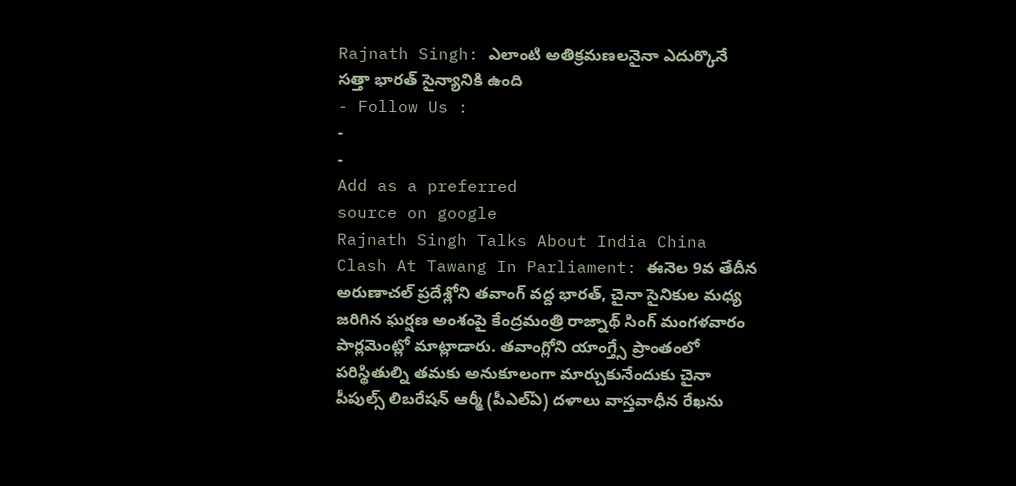Rajnath Singh: ఎలాంటి అతిక్రమణలనైనా ఎదుర్కొనే సత్తా భారత్ సైన్యానికి ఉంది
- Follow Us :
-
-
Add as a preferred
source on google
Rajnath Singh Talks About India China Clash At Tawang In Parliament: ఈనెల 9వ తేదీన అరుణాచల్ ప్రదేశ్లోని తవాంగ్ వద్ద భారత్, చైనా సైనికుల మధ్య జరిగిన ఘర్షణ అంశంపై కేంద్రమంత్రి రాజ్నాథ్ సింగ్ మంగళవారం పార్లమెంట్లో మాట్లాడారు. తవాంగ్లోని యాంగ్త్సే ప్రాంతంలో పరిస్థితుల్ని తమకు అనుకూలంగా మార్చుకునేందుకు చైనా పీపుల్స్ లిబరేషన్ ఆర్మీ (పీఎల్ఏ) దళాలు వాస్తవాధీన రేఖను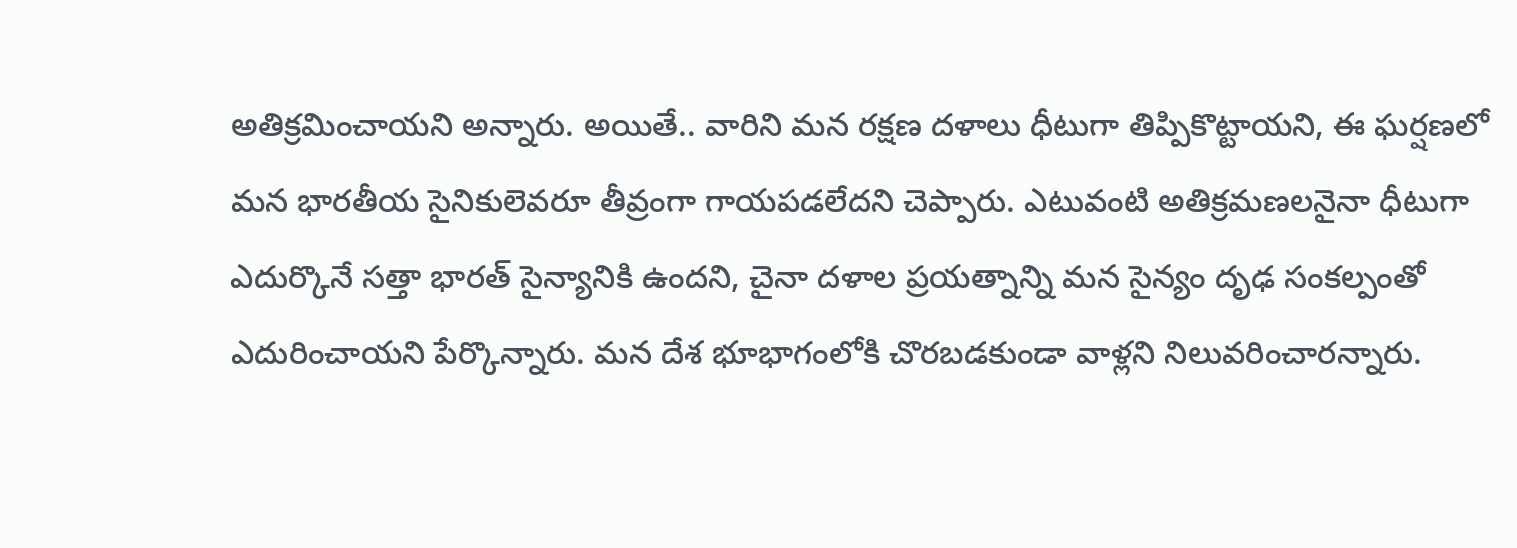అతిక్రమించాయని అన్నారు. అయితే.. వారిని మన రక్షణ దళాలు ధీటుగా తిప్పికొట్టాయని, ఈ ఘర్షణలో మన భారతీయ సైనికులెవరూ తీవ్రంగా గాయపడలేదని చెప్పారు. ఎటువంటి అతిక్రమణలనైనా ధీటుగా ఎదుర్కొనే సత్తా భారత్ సైన్యానికి ఉందని, చైనా దళాల ప్రయత్నాన్ని మన సైన్యం దృఢ సంకల్పంతో ఎదురించాయని పేర్కొన్నారు. మన దేశ భూభాగంలోకి చొరబడకుండా వాళ్లని నిలువరించారన్నారు.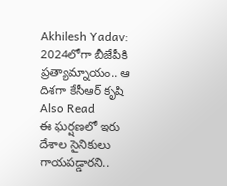Akhilesh Yadav: 2024లోగా బీజేపీకి ప్రత్యామ్నాయం.. ఆ దిశగా కేసీఆర్ కృషి
Also Read
ఈ ఘర్షణలో ఇరు దేశాల సైనికులు గాయపడ్డారని..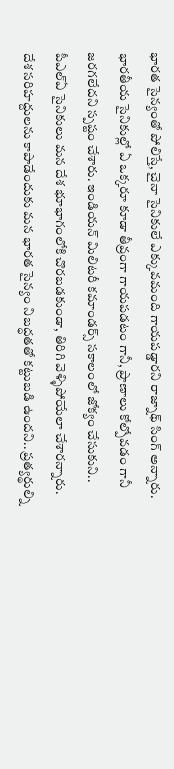భారత సైన్యంతో పోలిస్తే, చైనా సైనికులే ఎక్కువమంది గాయపడ్డారని రాజ్నాథ్ సింగ్ అన్నారు. భారతీయ సైనికుల్లో ఏ ఒక్కరూ కూడా తీవ్రంగా గాయపడటం గానీ, ప్రాణాలు కోల్పోవడం గానీ జరగలేదని స్పష్టం చేశారు. ఇండియన్ మిలిటరీ కమాండర్స్ సకాలంలో జోక్యం చేసుకుని.. పీఎల్ఏ సైనికులు మన దేశ భూభాగంలోకి చొరబడకుండా, తిరిగి వెళ్ళిపోయేలా చేశారన్నారు. దేశ సరిహద్దులను కాపాడేందుకు మన భారత సైన్యం నిబద్ధతతో కట్టుబడి ఉందని.. ప్రత్యర్థుల్ని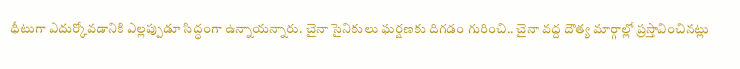ధీటుగా ఎదుర్కోవడానికి ఎల్లప్పుడూ సిద్ధంగా ఉన్నాయన్నారు. చైనా సైనికులు ఘర్షణకు దిగడం గురించి.. చైనా వద్ద దౌత్య మార్గాల్లో ప్రస్తావించినట్లు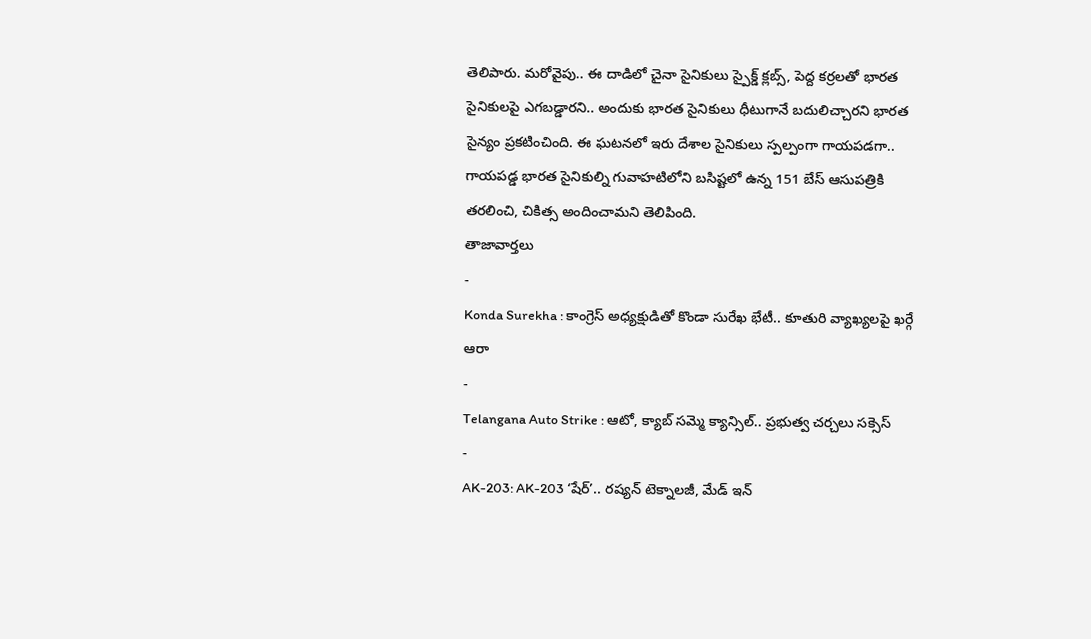తెలిపారు. మరోవైపు.. ఈ దాడిలో చైనా సైనికులు స్పైక్డ్ క్లబ్స్, పెద్ద కర్రలతో భారత సైనికులపై ఎగబడ్డారని.. అందుకు భారత సైనికులు ధీటుగానే బదులిచ్చారని భారత సైన్యం ప్రకటించింది. ఈ ఘటనలో ఇరు దేశాల సైనికులు స్పల్పంగా గాయపడగా.. గాయపడ్డ భారత సైనికుల్ని గువాహటిలోని బసిష్టలో ఉన్న 151 బేస్ ఆసుపత్రికి తరలించి, చికిత్స అందించామని తెలిపింది.
తాజావార్తలు
-
Konda Surekha : కాంగ్రెస్ అధ్యక్షుడితో కొండా సురేఖ భేటీ.. కూతురి వ్యాఖ్యలపై ఖర్గే ఆరా
-
Telangana Auto Strike : ఆటో, క్యాబ్ సమ్మె క్యాన్సిల్.. ప్రభుత్వ చర్చలు సక్సెస్
-
AK-203: AK-203 ‘షేర్’.. రష్యన్ టెక్నాలజీ, మేడ్ ఇన్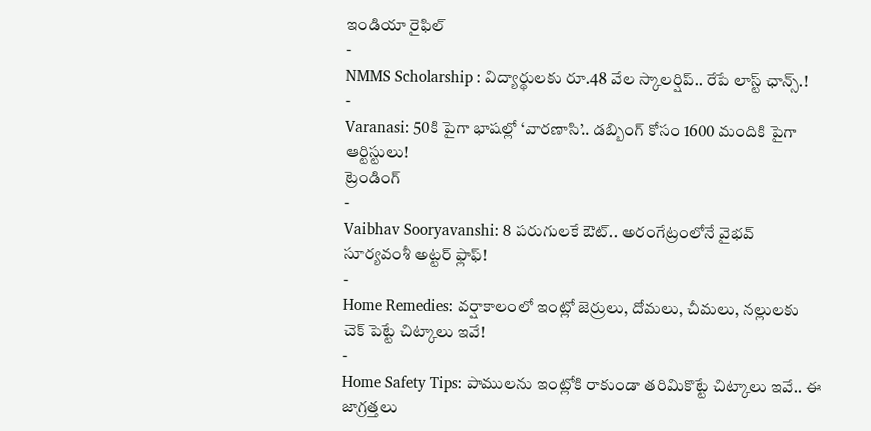ఇండియా రైఫిల్
-
NMMS Scholarship : విద్యార్థులకు రూ.48 వేల స్కాలర్షిప్.. రేపే లాస్ట్ ఛాన్స్.!
-
Varanasi: 50కి పైగా భాషల్లో ‘వారణాసి’.. డబ్బింగ్ కోసం 1600 మందికి పైగా ఆర్టిస్టులు!
ట్రెండింగ్
-
Vaibhav Sooryavanshi: 8 పరుగులకే ఔట్.. అరంగేట్రంలోనే వైభవ్ సూర్యవంశీ అట్టర్ ఫ్లాఫ్!
-
Home Remedies: వర్షాకాలంలో ఇంట్లో జెర్రులు, దోమలు, చీమలు, నల్లులకు చెక్ పెట్టే చిట్కాలు ఇవే!
-
Home Safety Tips: పాములను ఇంట్లోకి రాకుండా తరిమికొట్టే చిట్కాలు ఇవే.. ఈ జాగ్రత్తలు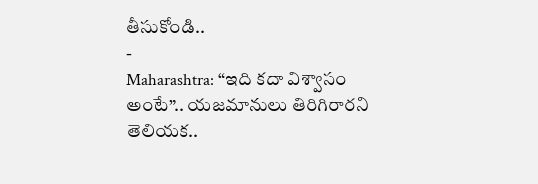తీసుకోండి..
-
Maharashtra: “ఇది కదా విశ్వాసం అంటే”.. యజమానులు తిరిగిరారని తెలియక..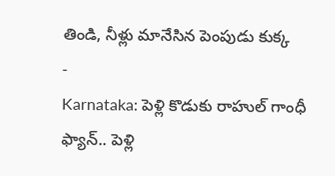తిండి, నీళ్లు మానేసిన పెంపుడు కుక్క
-
Karnataka: పెళ్లి కొడుకు రాహుల్ గాంధీ ఫ్యాన్.. పెళ్లి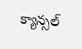క్యాన్సల్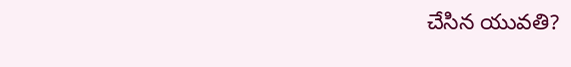చేసిన యువతి?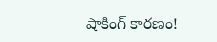షాకింగ్ కారణం!